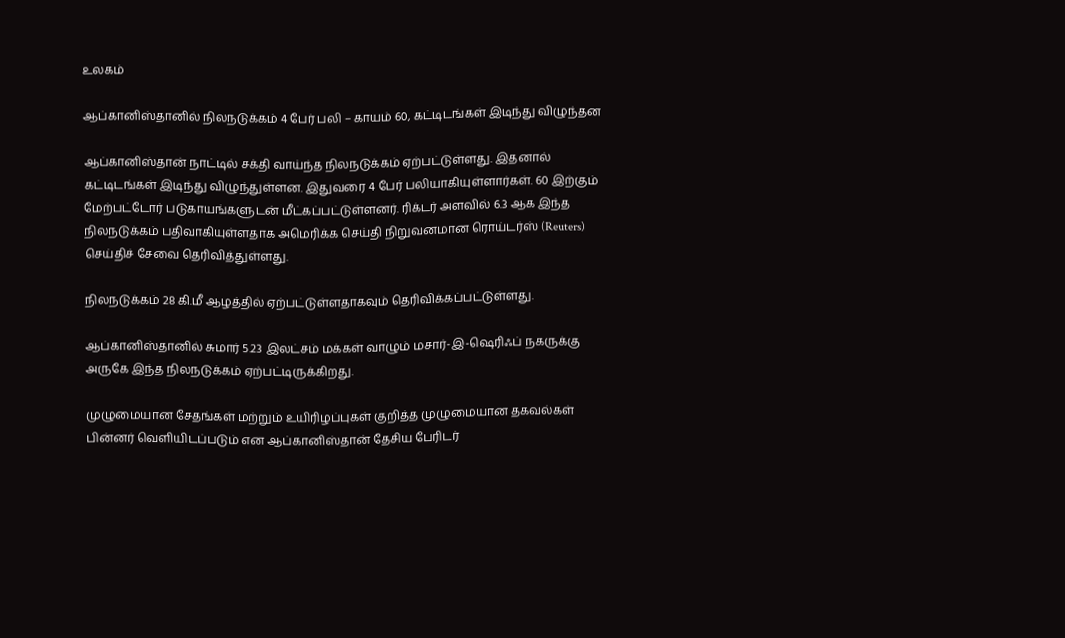உலகம்

ஆப்கானிஸ்தானில் நிலநடுக்கம் 4 பேர் பலி – காயம் 60, கட்டிடங்கள் இடிந்து விழுந்தன

ஆப்கானிஸ்தான் நாட்டில் சக்தி வாய்ந்த நிலநடுக்கம் ஏற்பட்டுள்ளது. இதனால் கட்டிடங்கள் இடிந்து விழுந்துள்ளன. இதுவரை 4 பேர் பலியாகியுள்ளார்கள். 60 இற்கும் மேற்பட்டோர் படுகாயங்களுடன் மீட்கப்பட்டுள்ளனர். ரிக்டர் அளவில் 6.3 ஆக இந்த நிலநடுக்கம் பதிவாகியுள்ளதாக அமெரிக்க செய்தி நிறுவனமான ரொய்டர்ஸ் (Reuters) செய்திச் சேவை தெரிவித்துள்ளது.

நிலநடுக்கம் 28 கி.மீ ஆழத்தில் ஏற்பட்டுள்ளதாகவும் தெரிவிக்கப்பட்டுள்ளது.

ஆப்கானிஸ்தானில் சுமார் 5.23 இலட்சம் மக்கள் வாழும் மசார்-இ-ஷெரிஃப் நகருக்கு அருகே இந்த நிலநடுக்கம் ஏற்பட்டிருக்கிறது.

முழுமையான சேதங்கள் மற்றும் உயிரிழப்புகள் குறித்த முழுமையான தகவல்கள் பின்னர் வெளியிடப்படும் என ஆப்கானிஸ்தான் தேசிய பேரிடர்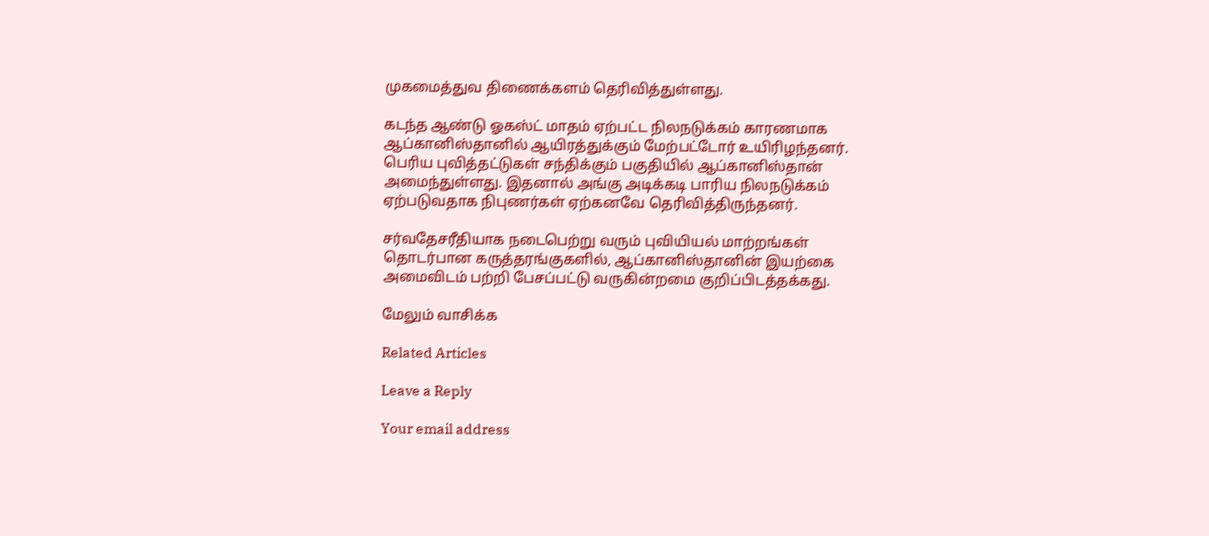முகமைத்துவ திணைக்களம் தெரிவித்துள்ளது.

கடந்த ஆண்டு ஓகஸ்ட் மாதம் ஏற்பட்ட நிலநடுக்கம் காரணமாக ஆப்கானிஸ்தானில் ஆயிரத்துக்கும் மேற்பட்டோர் உயிரிழந்தனர். பெரிய புவித்தட்டுகள் சந்திக்கும் பகுதியில் ஆப்கானிஸ்தான் அமைந்துள்ளது. இதனால் அங்கு அடிக்கடி பாரிய நிலநடுக்கம் ஏற்படுவதாக நிபுணர்கள் ஏற்கனவே தெரிவித்திருந்தனர்.

சர்வதேசரீதியாக நடைபெற்று வரும் புவியியல் மாற்றங்கள் தொடர்பான கருத்தரங்குகளில், ஆப்கானிஸ்தானின் இயற்கை அமைவிடம் பற்றி பேசப்பட்டு வருகின்றமை குறிப்பிடத்தக்கது.

மேலும் வாசிக்க

Related Articles

Leave a Reply

Your email address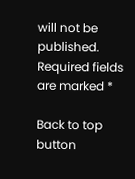will not be published. Required fields are marked *

Back to top button